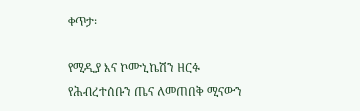ቀጥታ፡

የሚዲያ እና ኮሙኒኬሽን ዘርፉ የሕብረተሰቡን ጤና ለመጠበቅ ሚናውን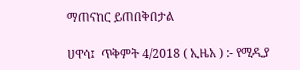ማጠናከር ይጠበቅበታል

ሀዋሳ፤  ጥቅምት 4/2018 ( ኢዜአ ) :- የሚዲያ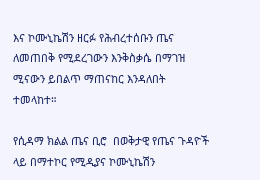እና ኮሙኒኬሽን ዘርፉ የሕብረተሰቡን ጤና ለመጠበቅ የሚደረገውን እንቅስቃሴ በማገዝ  ሚናውን ይበልጥ ማጠናከር እንዳለበት ተመላከተ።

የሲዳማ ክልል ጤና ቢሮ  በወቅታዊ የጤና ጉዳዮች ላይ በማተኮር የሚዲያና ኮሙኒኬሽን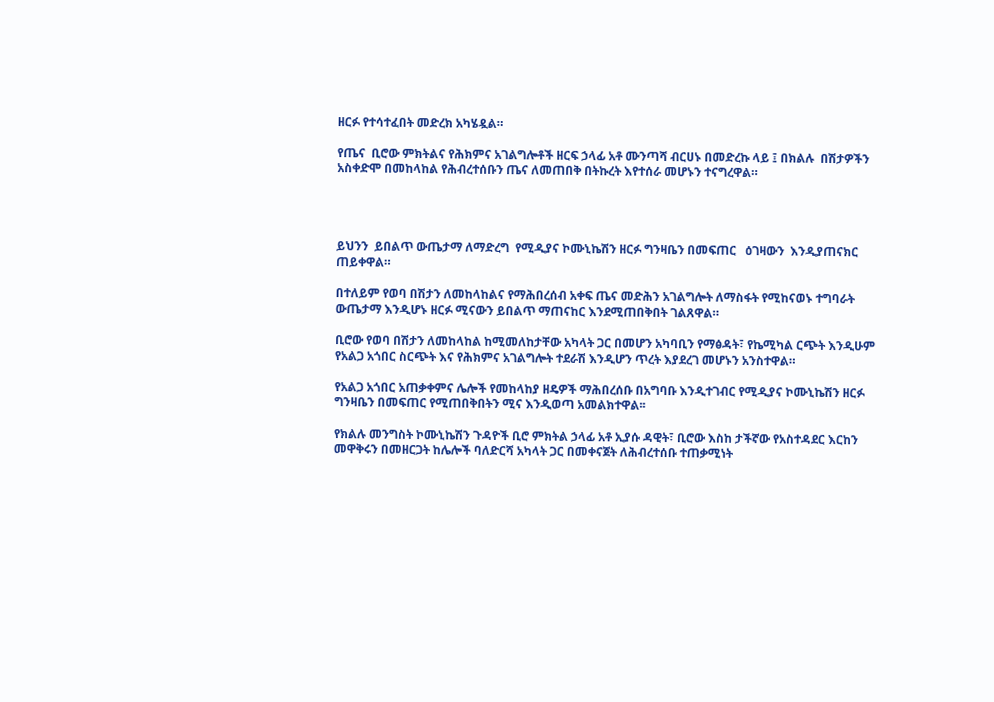ዘርፉ የተሳተፈበት መድረክ አካሄዷል።

የጤና  ቢሮው ምክትልና የሕክምና አገልግሎቶች ዘርፍ ኃላፊ አቶ ሙንጣሻ ብርሀኑ በመድረኩ ላይ ፤ በክልሉ  በሽታዎችን አስቀድሞ በመከላከል የሕብረተሰቡን ጤና ለመጠበቅ በትኩረት እየተሰራ መሆኑን ተናግረዋል።




ይህንን  ይበልጥ ውጤታማ ለማድረግ  የሚዲያና ኮሙኒኬሽን ዘርፉ ግንዛቤን በመፍጠር   ዕገዛውን  እንዲያጠናክር ጠይቀዋል።

በተለይም የወባ በሽታን ለመከላከልና የማሕበረሰብ አቀፍ ጤና መድሕን አገልግሎት ለማስፋት የሚከናወኑ ተግባራት ውጤታማ እንዲሆኑ ዘርፉ ሚናውን ይበልጥ ማጠናከር እንደሚጠበቅበት ገልጸዋል።

ቢሮው የወባ በሽታን ለመከላከል ከሚመለከታቸው አካላት ጋር በመሆን አካባቢን የማፅዳት፣ የኬሚካል ርጭት እንዲሁም የአልጋ አጎበር ስርጭት እና የሕክምና አገልግሎት ተደራሽ እንዲሆን ጥረት እያደረገ መሆኑን አንስተዋል።

የአልጋ አጎበር አጠቃቀምና ሌሎች የመከላከያ ዘዴዎች ማሕበረሰቡ በአግባቡ እንዲተገብር የሚዲያና ኮሙኒኬሽን ዘርፉ ግንዛቤን በመፍጠር የሚጠበቅበትን ሚና እንዲወጣ አመልክተዋል፡፡

የክልሉ መንግስት ኮሙኒኬሽን ጉዳዮች ቢሮ ምክትል ኃላፊ አቶ ኢያሱ ዳዊት፣ ቢሮው እስከ ታችኛው የአስተዳደር እርከን መዋቅሩን በመዘርጋት ከሌሎች ባለድርሻ አካላት ጋር በመቀናጀት ለሕብረተሰቡ ተጠቃሚነት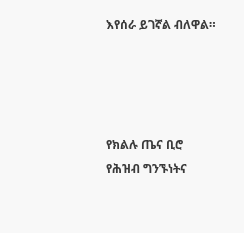እየሰራ ይገኛል ብለዋል።




የክልሉ ጤና ቢሮ የሕዝብ ግንኙነትና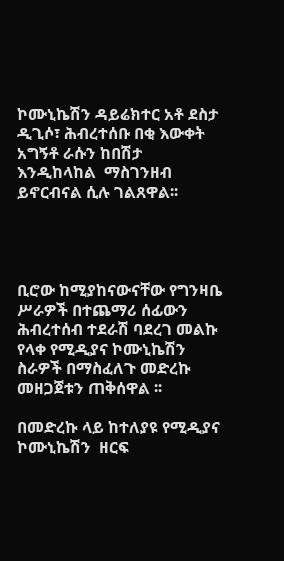ኮሙኒኬሽን ዳይሬክተር አቶ ደስታ ዲጊሶ፣ ሕብረተሰቡ በቂ እውቀት አግኝቶ ራሱን ከበሽታ እንዲከላከል  ማስገንዘብ ይኖርብናል ሲሉ ገልጸዋል፡፡




ቢሮው ከሚያከናውናቸው የግንዛቤ ሥራዎች በተጨማሪ ሰፊውን ሕብረተሰብ ተደራሽ ባደረገ መልኩ የላቀ የሚዲያና ኮሙኒኬሽን ስራዎች በማስፈለጉ መድረኩ መዘጋጀቱን ጠቅሰዋል ፡፡

በመድረኩ ላይ ከተለያዩ የሚዲያና ኮሙኒኬሽን  ዘርፍ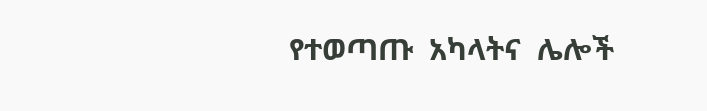የተወጣጡ  አካላትና  ሌሎች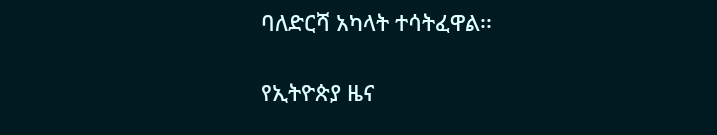ባለድርሻ አካላት ተሳትፈዋል፡፡

የኢትዮጵያ ዜና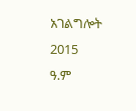አገልግሎት
2015
ዓ.ም